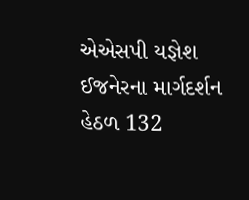એએસપી યજ્ઞેશ ઈજનેરના માર્ગદર્શન હેઠળ 132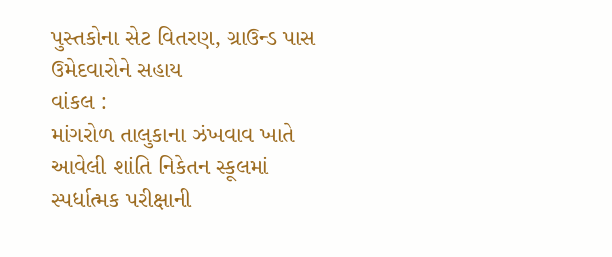પુસ્તકોના સેટ વિતરણ, ગ્રાઉન્ડ પાસ ઉમેદવારોને સહાય
વાંકલ :
માંગરોળ તાલુકાના ઝંખવાવ ખાતે આવેલી શાંતિ નિકેતન સ્કૂલમાં સ્પર્ધાત્મક પરીક્ષાની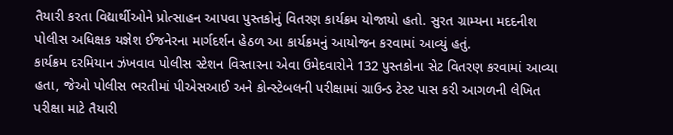તૈયારી કરતા વિદ્યાર્થીઓને પ્રોત્સાહન આપવા પુસ્તકોનું વિતરણ કાર્યક્રમ યોજાયો હતો. સુરત ગ્રામ્યના મદદનીશ પોલીસ અધિક્ષક યજ્ઞેશ ઈજનેરના માર્ગદર્શન હેઠળ આ કાર્યક્રમનું આયોજન કરવામાં આવ્યું હતું.
કાર્યક્રમ દરમિયાન ઝંખવાવ પોલીસ સ્ટેશન વિસ્તારના એવા ઉમેદવારોને 132 પુસ્તકોના સેટ વિતરણ કરવામાં આવ્યા હતા, જેઓ પોલીસ ભરતીમાં પીએસઆઈ અને કોન્સ્ટેબલની પરીક્ષામાં ગ્રાઉન્ડ ટેસ્ટ પાસ કરી આગળની લેખિત પરીક્ષા માટે તૈયારી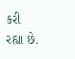કરી રહ્યા છે.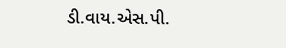ડી.વાય.એસ.પી.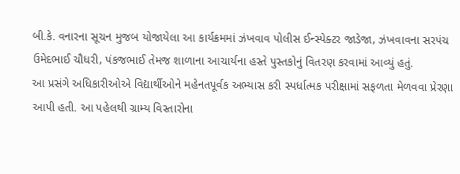બી.કે. વનારના સૂચન મુજબ યોજાયેલા આ કાર્યક્રમમાં ઝંખવાવ પોલીસ ઈન્સ્પેક્ટર જાડેજા, ઝંખવાવના સરપંચ ઉમેદભાઈ ચૌધરી, પંકજભાઈ તેમજ શાળાના આચાર્યના હસ્તે પુસ્તકોનું વિતરણ કરવામાં આવ્યું હતું.
આ પ્રસંગે અધિકારીઓએ વિદ્યાર્થીઓને મહેનતપૂર્વક અભ્યાસ કરી સ્પર્ધાત્મક પરીક્ષામાં સફળતા મેળવવા પ્રેરણા આપી હતી. આ પહેલથી ગ્રામ્ય વિસ્તારોના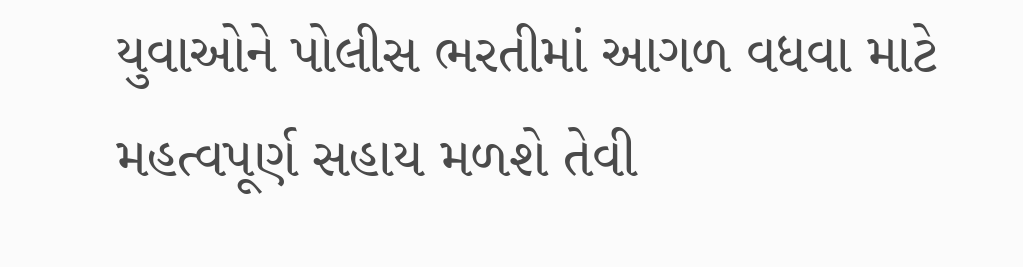યુવાઓને પોલીસ ભરતીમાં આગળ વધવા માટે મહત્વપૂર્ણ સહાય મળશે તેવી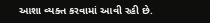આશા વ્યક્ત કરવામાં આવી રહી છે.